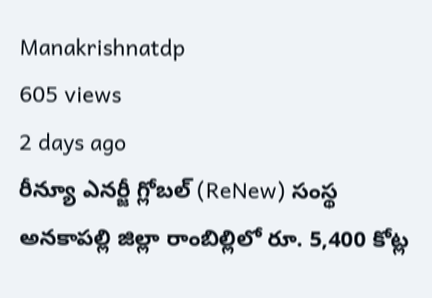Manakrishnatdp
605 views
2 days ago
రీన్యూ ఎనర్జీ గ్లోబల్ (ReNew) సంస్థ అనకాపల్లి జిల్లా రాంబిల్లిలో రూ. 5,400 కోట్ల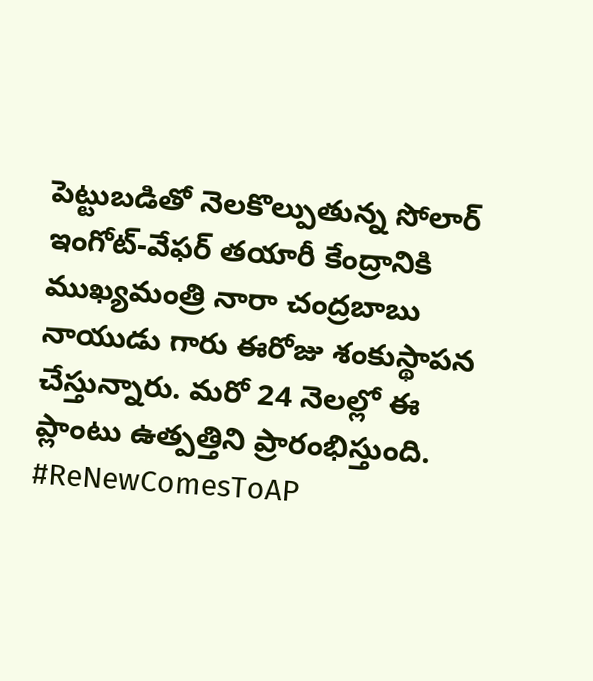పెట్టుబడితో నెలకొల్పుతున్న సోలార్ ఇంగోట్-వేఫర్ తయారీ కేంద్రానికి ముఖ్యమంత్రి నారా చంద్రబాబు నాయుడు గారు ఈరోజు శంకుస్థాపన చేస్తున్నారు. మరో 24 నెలల్లో ఈ ప్లాంటు ఉత్పత్తిని ప్రారంభిస్తుంది.  #ReNewComesToAP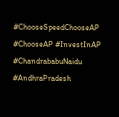#ChooseSpeedChooseAP #ChooseAP #InvestInAP  #ChandrababuNaidu  #AndhraPradesh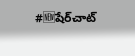#🆕షేర్‌చాట్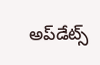అప్‌డేట్స్